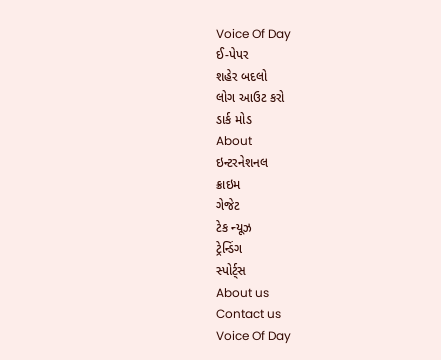Voice Of Day
ઈ-પેપર
શહેર બદલો
લોગ આઉટ કરો
ડાર્ક મોડ
About
ઇન્ટરનેશનલ
ક્રાઇમ
ગેજેટ
ટેક ન્યૂઝ
ટ્રેન્ડિંગ
સ્પોર્ટ્સ
About us
Contact us
Voice Of Day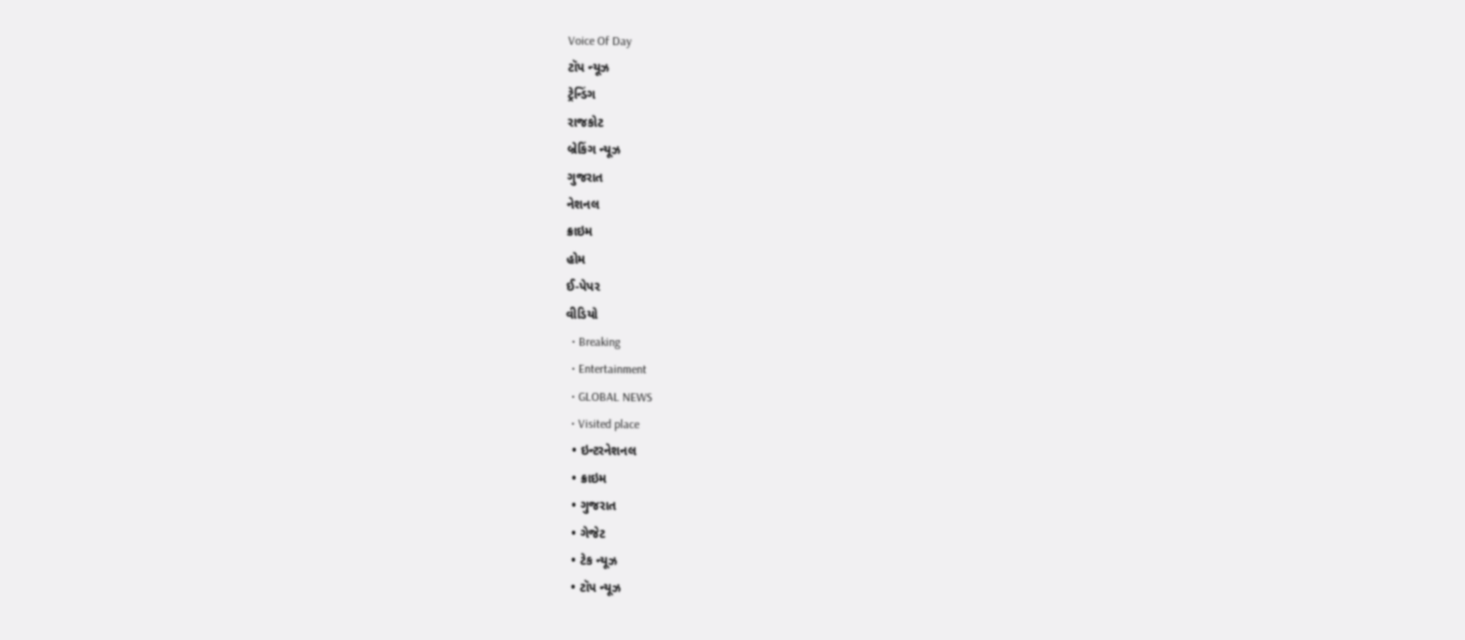Voice Of Day
ટૉપ ન્યૂઝ
ટ્રેન્ડિંગ
રાજકોટ
બ્રેકિંગ ન્યૂઝ
ગુજરાત
નેશનલ
ક્રાઇમ
હોમ
ઈ-પેપર
વીડિયો
  • Breaking
  • Entertainment
  • GLOBAL NEWS
  • Visited place
  • ઇન્ટરનેશનલ
  • ક્રાઇમ
  • ગુજરાત
  • ગેજેટ
  • ટેક ન્યૂઝ
  • ટૉપ ન્યૂઝ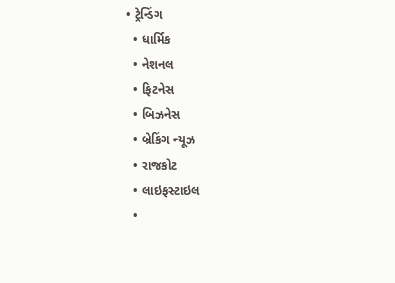• ટ્રેન્ડિંગ
  • ધાર્મિક
  • નેશનલ
  • ફિટનેસ
  • બિઝનેસ
  • બ્રેકિંગ ન્યૂઝ
  • રાજકોટ
  • લાઇફસ્ટાઇલ
  •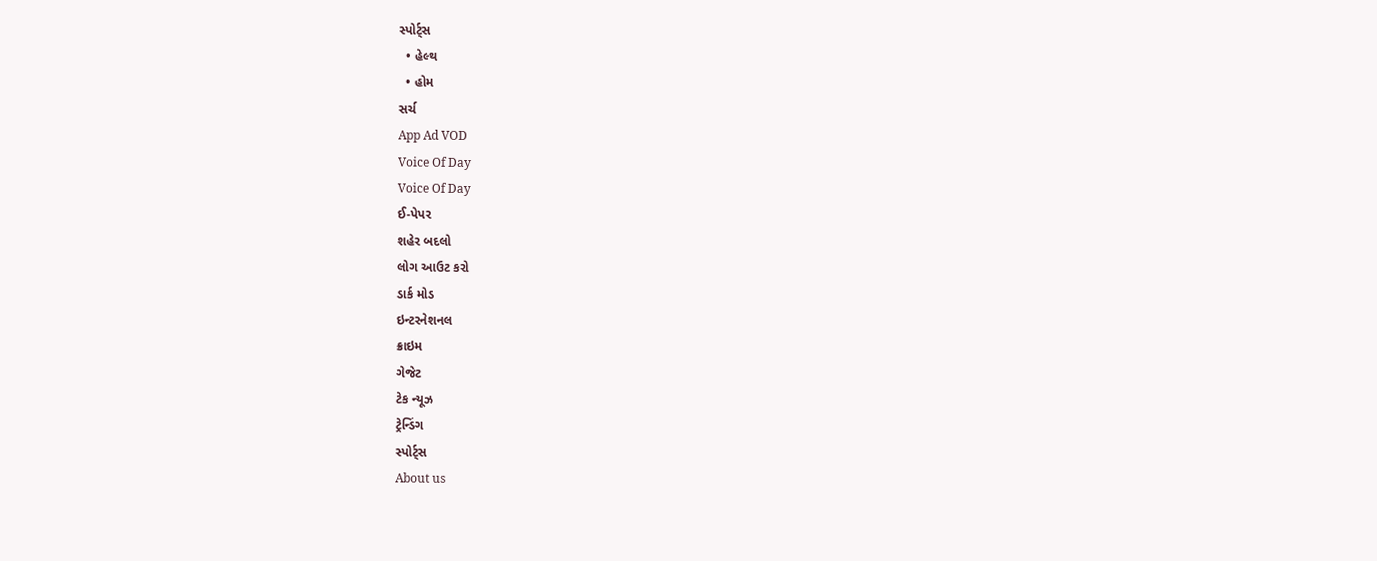સ્પોર્ટ્સ
  • હેલ્થ
  • હોમ
સર્ચ
App Ad VOD
Voice Of Day
Voice Of Day
ઈ-પેપર
શહેર બદલો
લોગ આઉટ કરો
ડાર્ક મોડ
ઇન્ટરનેશનલ
ક્રાઇમ
ગેજેટ
ટેક ન્યૂઝ
ટ્રેન્ડિંગ
સ્પોર્ટ્સ
About us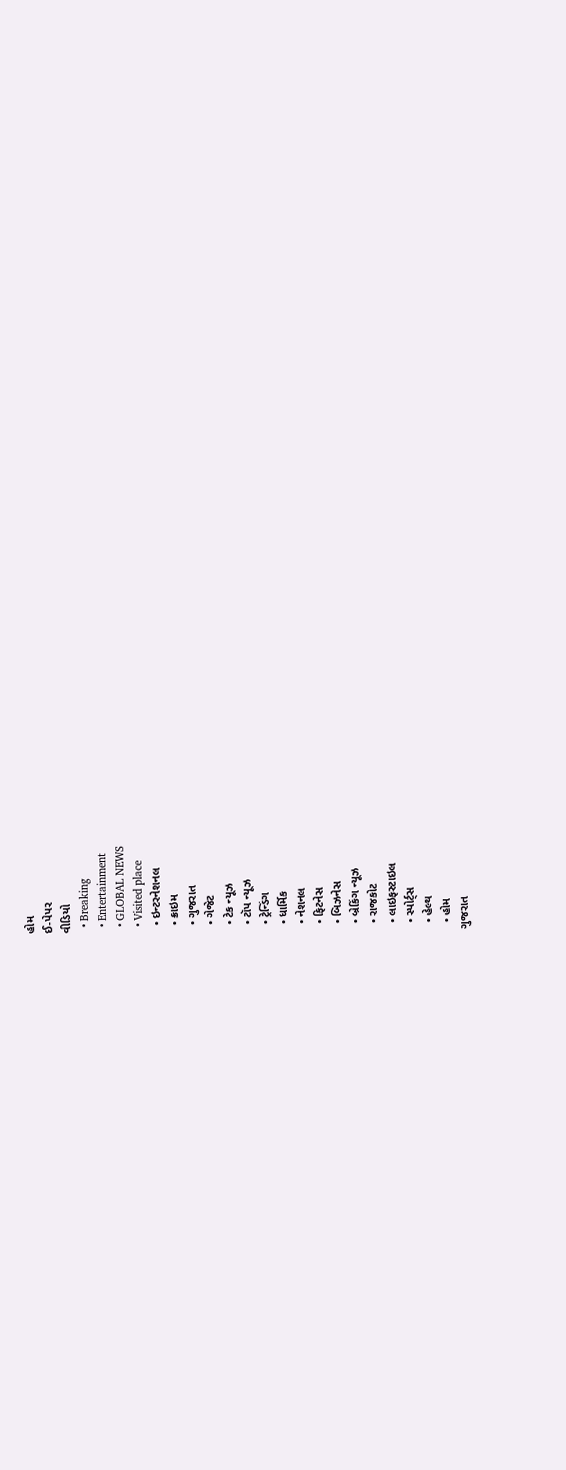હોમ
ઈ-પેપર
વીડિયો
  • Breaking
  • Entertainment
  • GLOBAL NEWS
  • Visited place
  • ઇન્ટરનેશનલ
  • ક્રાઇમ
  • ગુજરાત
  • ગેજેટ
  • ટેક ન્યૂઝ
  • ટૉપ ન્યૂઝ
  • ટ્રેન્ડિંગ
  • ધાર્મિક
  • નેશનલ
  • ફિટનેસ
  • બિઝનેસ
  • બ્રેકિંગ ન્યૂઝ
  • રાજકોટ
  • લાઇફસ્ટાઇલ
  • સ્પોર્ટ્સ
  • હેલ્થ
  • હોમ
ગુજરાત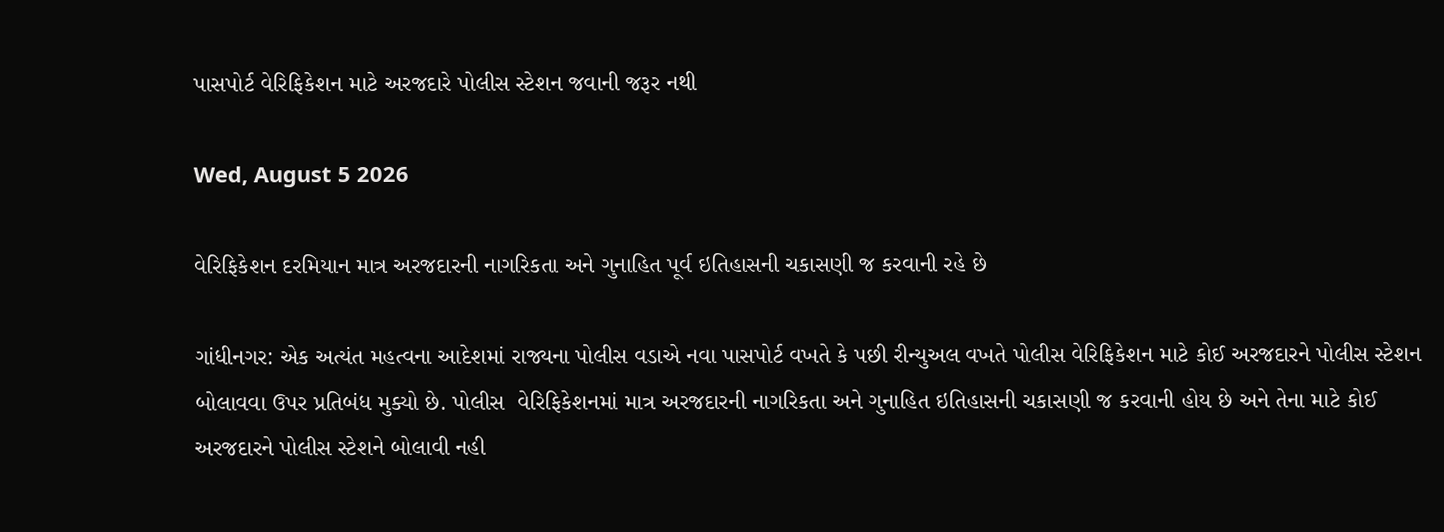પાસપોર્ટ વેરિફિકેશન માટે અરજદારે પોલીસ સ્ટેશન જવાની જરૂર નથી

Wed, August 5 2026

વેરિફિકેશન દરમિયાન માત્ર અરજદારની નાગરિકતા અને ગુનાહિત પૂર્વ ઇતિહાસની ચકાસણી જ કરવાની રહે છે

ગાંધીનગર: એક અત્યંત મહત્વના આદેશમાં રાજ્યના પોલીસ વડાએ નવા પાસપોર્ટ વખતે કે પછી રીન્યુઅલ વખતે પોલીસ વેરિફિકેશન માટે કોઈ અરજદારને પોલીસ સ્ટેશન બોલાવવા ઉપર પ્રતિબંધ મુક્યો છે. પોલીસ  વેરિફિકેશનમાં માત્ર અરજદારની નાગરિકતા અને ગુનાહિત ઇતિહાસની ચકાસણી જ કરવાની હોય છે અને તેના માટે કોઈ અરજદારને પોલીસ સ્ટેશને બોલાવી નહી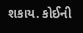શકાય. કોઈની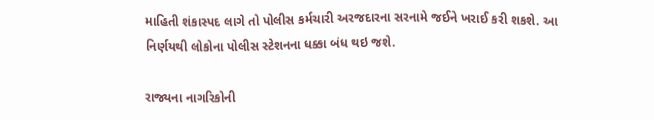માહિતી શંકાસ્પદ લાગે તો પોલીસ કર્મચારી અરજદારના સરનામે જઈને ખરાઈ કરી શકશે. આ નિર્ણયથી લોકોના પોલીસ સ્ટેશનના ધક્કા બંધ થઇ જશે.

રાજ્યના નાગરિકોની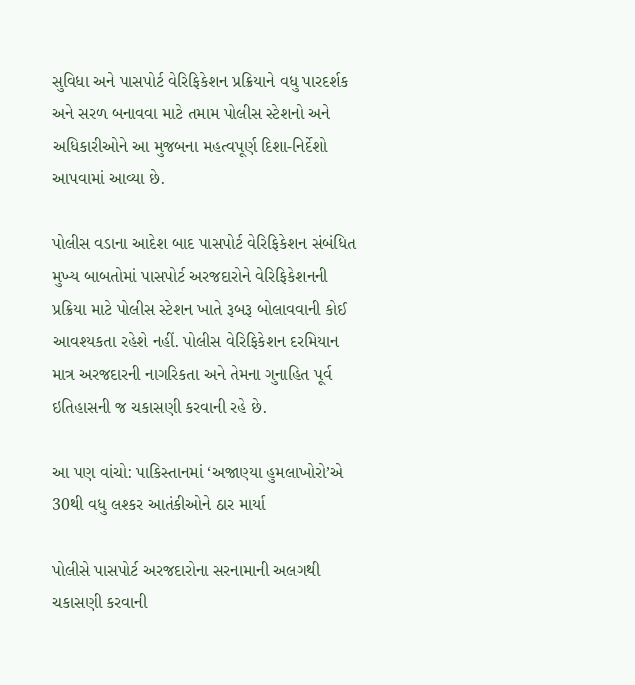સુવિધા અને પાસપોર્ટ વેરિફિકેશન પ્રક્રિયાને વધુ પારદર્શક અને સરળ બનાવવા માટે તમામ પોલીસ સ્ટેશનો અને અધિકારીઓને આ મુજબના મહત્વપૂર્ણ દિશા-નિર્દેશો આપવામાં આવ્યા છે.

પોલીસ વડાના આદેશ બાદ પાસપોર્ટ વેરિફિકેશન સંબંધિત મુખ્ય બાબતોમાં પાસપોર્ટ અરજદારોને વેરિફિકેશનની પ્રક્રિયા માટે પોલીસ સ્ટેશન ખાતે રૂબરૂ બોલાવવાની કોઈ આવશ્યકતા રહેશે નહીં. પોલીસ વેરિફિકેશન દરમિયાન માત્ર અરજદારની નાગરિકતા અને તેમના ગુનાહિત પૂર્વ ઇતિહાસની જ ચકાસણી કરવાની રહે છે.

આ પણ વાંચો: પાકિસ્તાનમાં ‘અજાણ્યા હુમલાખોરો’એ  30થી વધુ લશ્કર આતંકીઓને ઠાર માર્યા

પોલીસે પાસપોર્ટ અરજદારોના સરનામાની અલગથી ચકાસણી કરવાની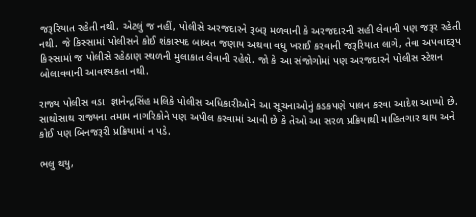જરૂરિયાત રહેતી નથી. એટલું જ નહીં, પોલીસે અરજદારને રૂબરૂ મળવાની કે અરજદારની સહી લેવાની પણ જરૂર રહેતી નથી. જે કિસ્સામાં પોલીસને કોઈ શંકાસ્પદ બાબત જણાય અથવા વધુ ખરાઈ કરવાની જરૂરિયાત લાગે, તેવા અપવાદરૂપ કિસ્સામાં જ પોલીસે રહેઠાણ સ્થળની મુલાકાત લેવાની રહેશે. જો કે આ સંજોગોમાં પણ અરજદારને પોલીસ સ્ટેશન બોલાવવાની આવશ્યકતા નથી.

રાજ્ય પોલીસ વડા  જ્ઞાનેન્દ્રસિંહ મલિકે પોલીસ અધિકારીઓને આ સૂચનાઓનું કડકપણે પાલન કરવા આદેશ આપ્યો છે. સાથોસાથ રાજ્યના તમામ નાગરિકોને પણ અપીલ કરવામાં આવી છે કે તેઓ આ સરળ પ્રક્રિયાથી માહિતગાર થાય અને કોઈ પણ બિનજરૂરી પ્રક્રિયામાં ન પડે.

ભલુ થયુ,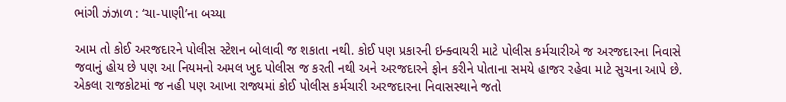ભાંગી ઝંઝાળ : ‘ચા-પાણી’ના બચ્યા

આમ તો કોઈ અરજદારને પોલીસ સ્ટેશન બોલાવી જ શકાતા નથી. કોઈ પણ પ્રકારની ઇન્ક્વાયરી માટે પોલીસ કર્મચારીએ જ અરજદારના નિવાસે જવાનું હોય છે પણ આ નિયમનો અમલ ખુદ પોલીસ જ કરતી નથી અને અરજદારને ફોન કરીને પોતાના સમયે હાજર રહેવા માટે સુચના આપે છે. એકલા રાજકોટમાં જ નહી પણ આખા રાજ્યમાં કોઈ પોલીસ કર્મચારી અરજદારના નિવાસસ્થાને જતો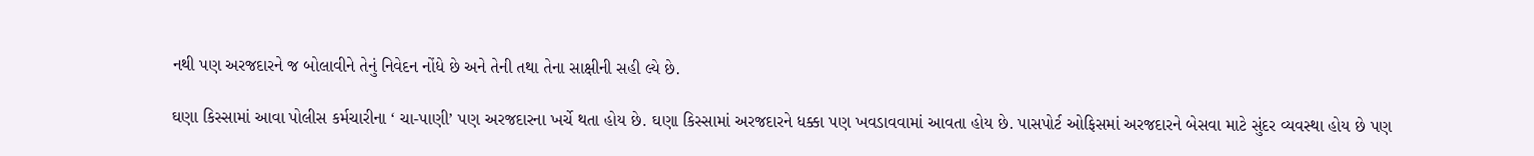નથી પણ અરજદારને જ બોલાવીને તેનું નિવેદન નોંધે છે અને તેની તથા તેના સાક્ષીની સહી લ્યે છે.

ઘણા કિસ્સામાં આવા પોલીસ કર્મચારીના ‘ ચા-પાણી’ પણ અરજદારના ખર્ચે થતા હોય છે. ઘણા કિસ્સામાં અરજદારને ધક્કા પણ ખવડાવવામાં આવતા હોય છે. પાસપોર્ટ ઓફિસમાં અરજદારને બેસવા માટે સુંદર વ્યવસ્થા હોય છે પણ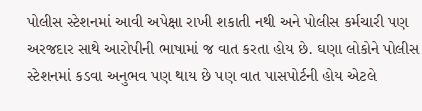પોલીસ સ્ટેશનમાં આવી અપેક્ષા રાખી શકાતી નથી અને પોલીસ કર્મચારી પણ અરજદાર સાથે આરોપીની ભાષામાં જ વાત કરતા હોય છે. ઘણા લોકોને પોલીસ સ્ટેશનમાં કડવા અનુભવ પણ થાય છે પણ વાત પાસપોર્ટની હોય એટલે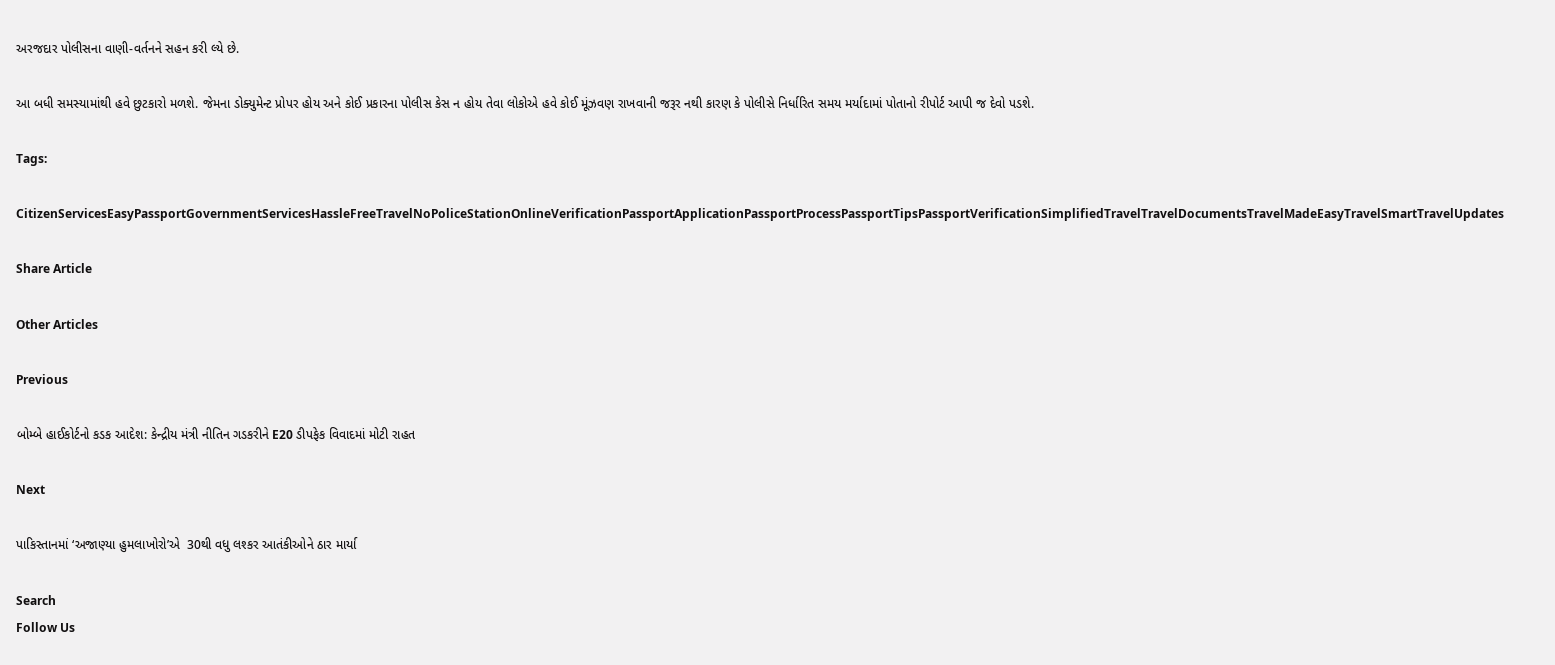અરજદાર પોલીસના વાણી-વર્તનને સહન કરી લ્યે છે.

આ બધી સમસ્યામાંથી હવે છુટકારો મળશે. જેમના ડોક્યુમેન્ટ પ્રોપર હોય અને કોઈ પ્રકારના પોલીસ કેસ ન હોય તેવા લોકોએ હવે કોઈ મૂંઝવણ રાખવાની જરૂર નથી કારણ કે પોલીસે નિર્ધારિત સમય મર્યાદામાં પોતાનો રીપોર્ટ આપી જ દેવો પડશે.

Tags:

CitizenServicesEasyPassportGovernmentServicesHassleFreeTravelNoPoliceStationOnlineVerificationPassportApplicationPassportProcessPassportTipsPassportVerificationSimplifiedTravelTravelDocumentsTravelMadeEasyTravelSmartTravelUpdates

Share Article

Other Articles

Previous

બોમ્બે હાઈકોર્ટનો કડક આદેશ: કેન્દ્રીય મંત્રી નીતિન ગડકરીને E20 ડીપફેક વિવાદમાં મોટી રાહત

Next

પાકિસ્તાનમાં ‘અજાણ્યા હુમલાખોરો’એ  30થી વધુ લશ્કર આતંકીઓને ઠાર માર્યા

Search
Follow Us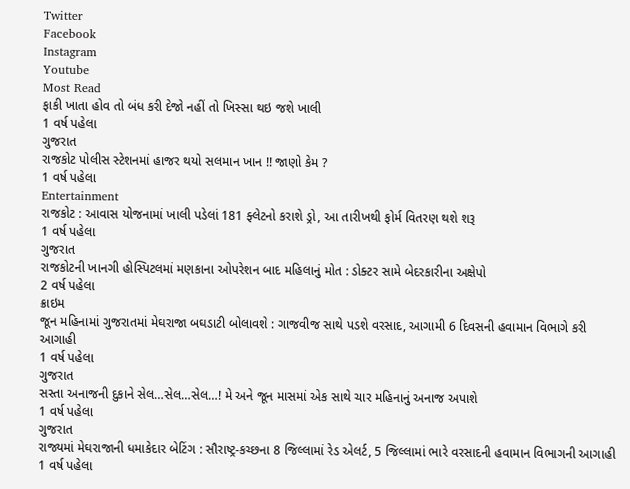Twitter
Facebook
Instagram
Youtube
Most Read
ફાકી ખાતા હોવ તો બંધ કરી દેજો નહીં તો ખિસ્સા થઇ જશે ખાલી
1 વર્ષ પહેલા
ગુજરાત
રાજકોટ પોલીસ સ્ટેશનમાં હાજર થયો સલમાન ખાન !! જાણો કેમ ?
1 વર્ષ પહેલા
Entertainment
રાજકોટ : આવાસ યોજનામાં ખાલી પડેલાં 181 ફ્લેટનો કરાશે ડ્રો, આ તારીખથી ફોર્મ વિતરણ થશે શરૂ
1 વર્ષ પહેલા
ગુજરાત
રાજકોટની ખાનગી હોસ્પિટલમાં મણકાના ઓપરેશન બાદ મહિલાનું મોત : ડોક્ટર સામે બેદરકારીના અક્ષેપો
2 વર્ષ પહેલા
ક્રાઇમ
જૂન મહિનામાં ગુજરાતમાં મેઘરાજા બઘડાટી બોલાવશે : ગાજવીજ સાથે પડશે વરસાદ, આગામી 6 દિવસની હવામાન વિભાગે કરી આગાહી
1 વર્ષ પહેલા
ગુજરાત
સસ્તા અનાજની દુકાને સેલ…સેલ…સેલ…! મે અને જૂન માસમાં એક સાથે ચાર મહિનાનું અનાજ અપાશે
1 વર્ષ પહેલા
ગુજરાત
રાજ્યમાં મેઘરાજાની ધમાકેદાર બેટિંગ : સૌરાષ્ટ્ર-કચ્છના 8 જિલ્લામાં રેડ એલર્ટ, 5 જિલ્લામાં ભારે વરસાદની હવામાન વિભાગની આગાહી
1 વર્ષ પહેલા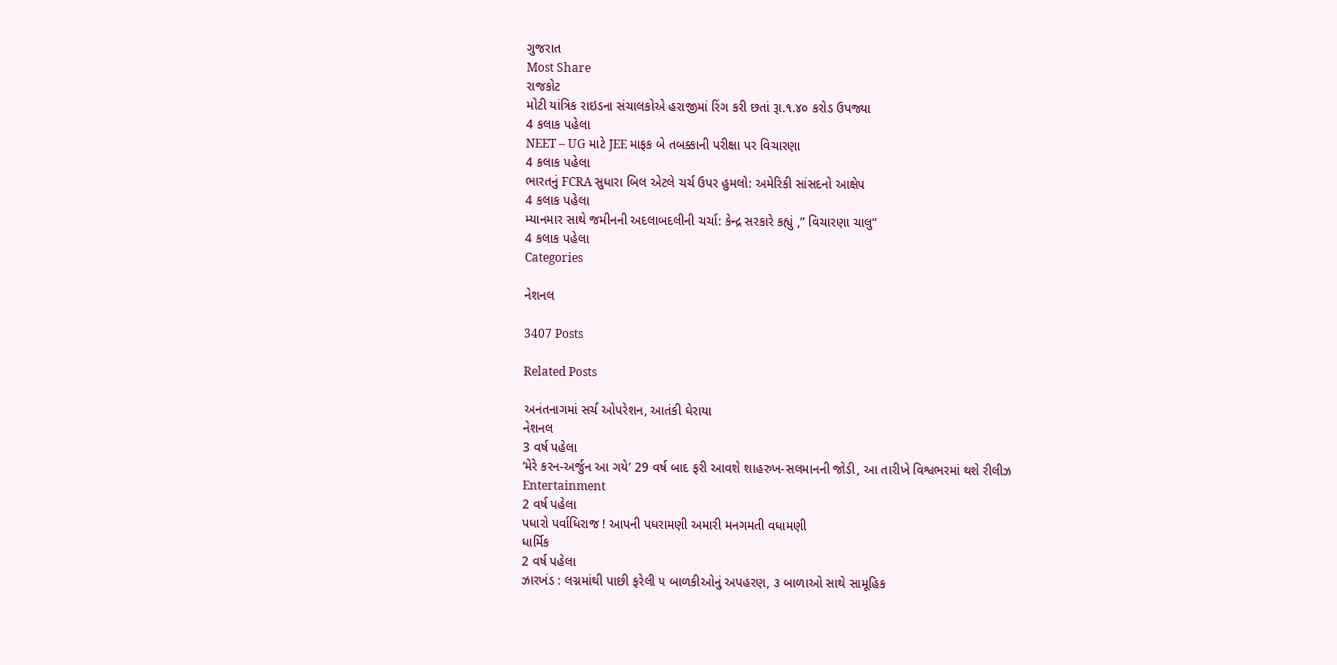ગુજરાત
Most Share
રાજકોટ
મોટી યાંત્રિક રાઇડના સંચાલકોએ હરાજીમાં રિંગ કરી છતાં રૂા.૧.૪૦ કરોડ ઉપજ્યા
4 કલાક પહેલા
NEET – UG માટે JEE માફક બે તબક્કાની પરીક્ષા પર વિચારણા
4 કલાક પહેલા
ભારતનું FCRA સુધારા બિલ એટલે ચર્ચ ઉપર હુમલો: અમેરિકી સાંસદનો આક્ષેપ
4 કલાક પહેલા
મ્યાનમાર સાથે જમીનની અદલાબદલીની ચર્ચા: કેન્દ્ર સરકારે કહ્યું ,” વિચારણા ચાલુ”
4 કલાક પહેલા
Categories

નેશનલ

3407 Posts

Related Posts

અનંતનાગમાં સર્ચ ઓપરેશન, આતંકી ઘેરાયા
નેશનલ
3 વર્ષ પહેલા
‘મેરે કરન-અર્જુન આ ગયે’ 29 વર્ષ બાદ ફરી આવશે શાહરુખ-સલમાનની જોડી, આ તારીખે વિશ્વભરમાં થશે રીલીઝ
Entertainment
2 વર્ષ પહેલા
પધારો પર્વાધિરાજ ! આપની પધરામણી અમારી મનગમતી વધામણી
ધાર્મિક
2 વર્ષ પહેલા
ઝારખંડ : લગ્નમાંથી પાછી ફરેલી ૫ બાળકીઓનું અપહરણ, ૩ બાળાઓ સાથે સામૂહિક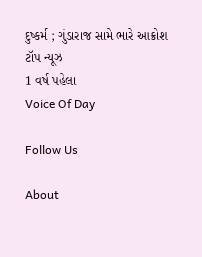દુષ્કર્મ ; ગુંડારાજ સામે ભારે આક્રોશ
ટૉપ ન્યૂઝ
1 વર્ષ પહેલા
Voice Of Day

Follow Us

About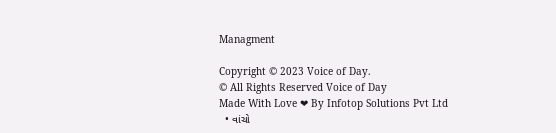Managment

Copyright © 2023 Voice of Day.
© All Rights Reserved Voice of Day
Made With Love ❤ By Infotop Solutions Pvt Ltd
  • વાંચો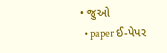• જુઓ
  • paper ઈ-પેપર